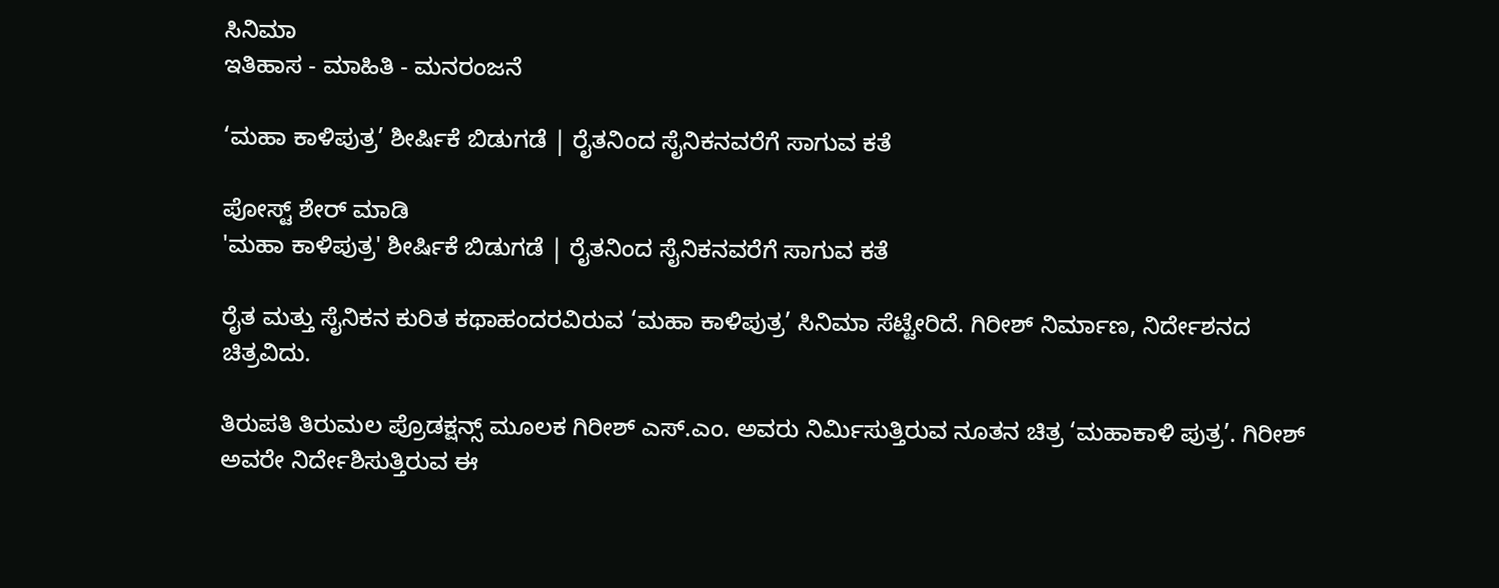ಸಿನಿಮಾ
ಇತಿಹಾಸ - ಮಾಹಿತಿ - ಮನರಂಜನೆ

‘ಮಹಾ ಕಾಳಿಪುತ್ರ’ ಶೀರ್ಷಿಕೆ ಬಿಡುಗಡೆ | ರೈತನಿಂದ ಸೈನಿಕನವರೆಗೆ ಸಾಗುವ ಕತೆ

ಪೋಸ್ಟ್ ಶೇರ್ ಮಾಡಿ
'ಮಹಾ ಕಾಳಿಪುತ್ರ' ಶೀರ್ಷಿಕೆ ಬಿಡುಗಡೆ | ರೈತನಿಂದ ಸೈನಿಕನವರೆಗೆ ಸಾಗುವ ಕತೆ

ರೈತ ಮತ್ತು ಸೈನಿಕನ ಕುರಿತ ಕಥಾಹಂದರವಿರುವ ‘ಮಹಾ ಕಾಳಿಪುತ್ರ’ ಸಿನಿಮಾ ಸೆಟ್ಟೇರಿದೆ. ಗಿರೀಶ್‌ ನಿರ್ಮಾಣ, ನಿರ್ದೇಶನದ ಚಿತ್ರವಿದು.

ತಿರುಪತಿ ತಿರುಮಲ ಪ್ರೊಡಕ್ಷನ್ಸ್ ಮೂಲಕ ಗಿರೀಶ್ ಎಸ್.ಎಂ. ಅವರು ನಿರ್ಮಿಸುತ್ತಿರುವ ನೂತನ ಚಿತ್ರ ‘ಮಹಾಕಾಳಿ ಪುತ್ರ’. ಗಿರೀಶ್ ಅವರೇ ನಿರ್ದೇಶಿಸುತ್ತಿರುವ ಈ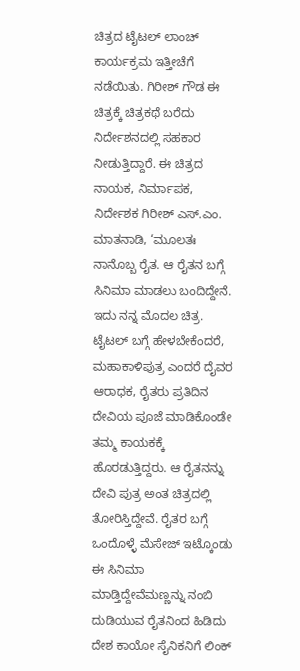ಚಿತ್ರದ ಟೈಟಲ್ ಲಾಂಚ್ ಕಾರ್ಯಕ್ರಮ ಇತ್ತೀಚೆಗೆ ನಡೆಯಿತು‌. ಗಿರೀಶ್ ಗೌಡ ಈ ಚಿತ್ರಕ್ಕೆ ಚಿತ್ರಕಥೆ ಬರೆದು ನಿರ್ದೇಶನದಲ್ಲಿ ಸಹಕಾರ ನೀಡುತ್ತಿದ್ದಾರೆ. ಈ ಚಿತ್ರದ ನಾಯಕ, ನಿರ್ಮಾಪಕ, ನಿರ್ದೇಶಕ ಗಿರೀಶ್ ಎಸ್.ಎಂ. ಮಾತನಾಡಿ, ‘ಮೂಲತಃ ನಾನೊಬ್ಬ ರೈತ. ಆ ರೈತನ ಬಗ್ಗೆ ಸಿನಿಮಾ ಮಾಡಲು ಬಂದಿದ್ದೇನೆ. ಇದು ನನ್ನ ಮೊದಲ ಚಿತ್ರ. ಟೈಟಲ್ ಬಗ್ಗೆ ಹೇಳಬೇಕೆಂದರೆ, ಮಹಾಕಾಳಿಪುತ್ರ ಎಂದರೆ ದೈವರ ಆರಾಧಕ, ರೈತರು ಪ್ರತಿದಿನ ದೇವಿಯ ಪೂಜೆ ಮಾಡಿಕೊಂಡೇ ತಮ್ಮ ಕಾಯಕಕ್ಕೆ ಹೊರಡುತ್ತಿದ್ದರು. ಆ ರೈತನನ್ನು ದೇವಿ ಪುತ್ರ ಅಂತ ಚಿತ್ರದಲ್ಲಿ ತೋರಿಸ್ತಿದ್ದೇವೆ. ರೈತರ ಬಗ್ಗೆ ಒಂದೊಳ್ಳೆ ಮೆಸೇಜ್ ಇಟ್ಕೊಂಡು ಈ ಸಿನಿಮಾ ಮಾಡ್ತಿದ್ದೇವೆಮಣ್ಣನ್ನು ನಂಬಿ ದುಡಿಯುವ ರೈತನಿಂದ ಹಿಡಿದು ದೇಶ ಕಾಯೋ ಸೈನಿಕನಿಗೆ ಲಿಂಕ್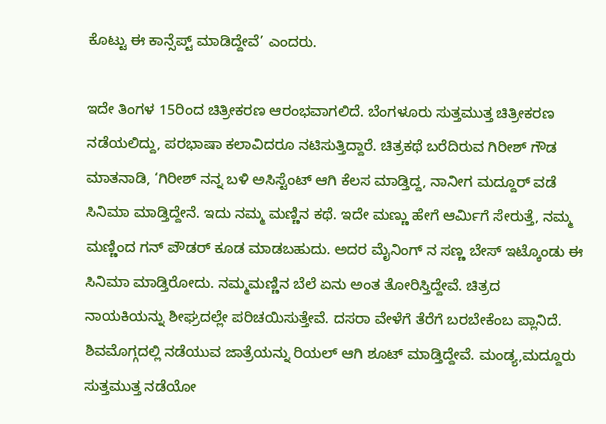ಕೊಟ್ಟು ಈ ಕಾನ್ಸೆಪ್ಟ್ ಮಾಡಿದ್ದೇವೆ’ ಎಂದರು.

ಇದೇ ತಿಂಗಳ 15ರಿಂದ ಚಿತ್ರೀಕರಣ ಆರಂಭವಾಗಲಿದೆ. ಬೆಂಗಳೂರು ಸುತ್ತಮುತ್ತ ಚಿತ್ರೀಕರಣ ನಡೆಯಲಿದ್ದು, ಪರಭಾಷಾ ಕಲಾವಿದರೂ ನಟಿಸುತ್ತಿದ್ದಾರೆ. ಚಿತ್ರಕಥೆ ಬರೆದಿರುವ ಗಿರೀಶ್ ಗೌಡ ಮಾತನಾಡಿ, ‘ಗಿರೀಶ್ ನನ್ನ ಬಳಿ ಅಸಿಸ್ಟೆಂಟ್ ಆಗಿ ಕೆಲಸ ಮಾಡ್ತಿದ್ದ, ನಾನೀಗ ಮದ್ದೂರ್ ವಡೆ ಸಿನಿಮಾ ಮಾಡ್ತಿದ್ದೇನೆ. ಇದು ನಮ್ಮ ಮಣ್ಣಿನ ಕಥೆ. ಇದೇ ಮಣ್ಣು ಹೇಗೆ ಆರ್ಮಿಗೆ ಸೇರುತ್ತೆ, ನಮ್ಮ ಮಣ್ಣಿಂದ ಗನ್ ಪೌಡರ್ ಕೂಡ ಮಾಡಬಹುದು. ಅದರ ಮೈನಿಂಗ್ ನ ಸಣ್ಣ ಬೇಸ್ ಇಟ್ಕೊಂಡು ಈ ಸಿನಿಮಾ ಮಾಡ್ತಿರೋದು. ನಮ್ಮ‌ಮಣ್ಣಿನ ಬೆಲೆ ಏನು ಅಂತ ತೋರಿಸ್ತಿದ್ದೇವೆ. ಚಿತ್ರದ ನಾಯಕಿಯನ್ನು ಶೀಘ್ರದಲ್ಲೇ ಪರಿಚಯಿಸುತ್ತೇವೆ. ದಸರಾ ವೇಳೆಗೆ ತೆರೆಗೆ ಬರಬೇಕೆಂಬ ಪ್ಲಾನಿದೆ. ಶಿವಮೊಗ್ಗದಲ್ಲಿ ನಡೆಯುವ ಜಾತ್ರೆಯನ್ನು ರಿಯಲ್ ಆಗಿ ಶೂಟ್ ಮಾಡ್ತಿದ್ದೇವೆ. ಮಂಡ್ಯ,ಮದ್ದೂರು ಸುತ್ತಮುತ್ತ ನಡೆಯೋ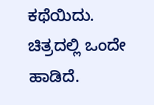ಕಥೆಯಿದು‌. ಚಿತ್ರದಲ್ಲಿ ಒಂದೇ ಹಾಡಿದೆ.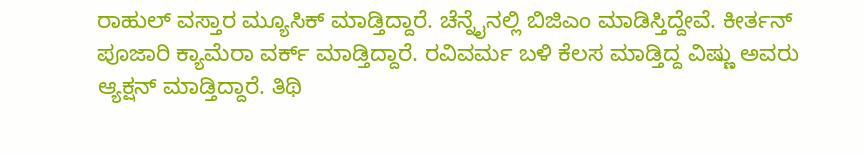ರಾಹುಲ್ ವಸ್ತಾರ ಮ್ಯೂಸಿಕ್ ಮಾಡ್ತಿದ್ದಾರೆ. ಚೆನ್ನೈನಲ್ಲಿ ಬಿಜಿಎಂ ಮಾಡಿಸ್ತಿದ್ದೇವೆ. ಕೀರ್ತನ್ ಪೂಜಾರಿ ಕ್ಯಾಮೆರಾ ವರ್ಕ್ ಮಾಡ್ತಿದ್ದಾರೆ. ರವಿವರ್ಮ ಬಳಿ ಕೆಲಸ ಮಾಡ್ತಿದ್ದ ವಿಷ್ಣು ಅವರು ಆ್ಯಕ್ಷನ್ ಮಾಡ್ತಿದ್ದಾರೆ. ತಿಥಿ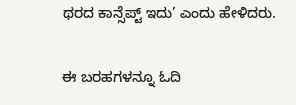ಥರದ ಕಾನ್ಸೆಪ್ಟ್ ಇದು’ ಎಂದು ಹೇಳಿದರು.

ಈ ಬರಹಗಳನ್ನೂ ಓದಿ